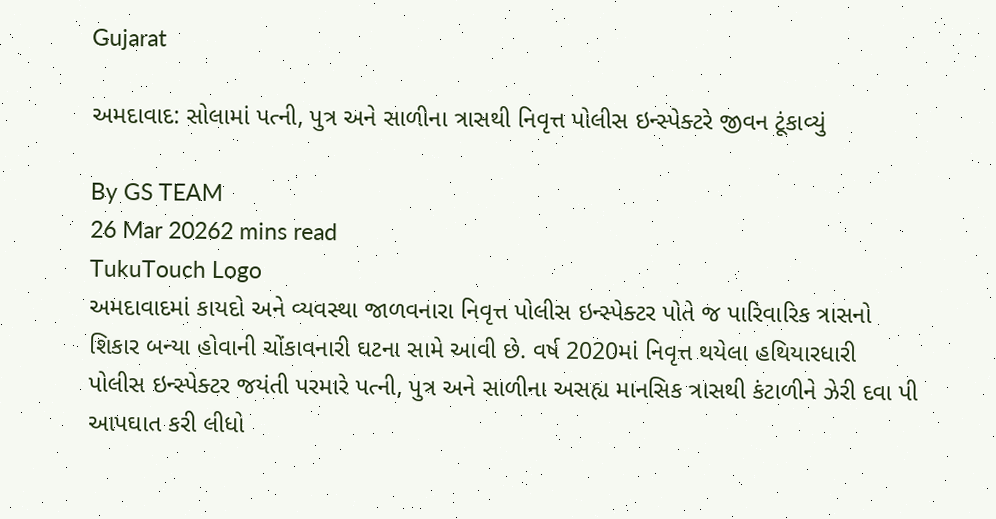Gujarat

અમદાવાદ: સોલામાં પત્ની, પુત્ર અને સાળીના ત્રાસથી નિવૃત્ત પોલીસ ઇન્સ્પેક્ટરે જીવન ટૂંકાવ્યું

By GS TEAM
26 Mar 20262 mins read
TukuTouch Logo
અમદાવાદમાં કાયદો અને વ્યવસ્થા જાળવનારા નિવૃત્ત પોલીસ ઇન્સ્પેક્ટર પોતે જ પારિવારિક ત્રાસનો શિકાર બન્યા હોવાની ચોંકાવનારી ઘટના સામે આવી છે. વર્ષ 2020માં નિવૃત્ત થયેલા હથિયારધારી પોલીસ ઇન્સ્પેક્ટર જયંતી પરમારે પત્ની, પુત્ર અને સાળીના અસહ્ય માનસિક ત્રાસથી કંટાળીને ઝેરી દવા પી આપઘાત કરી લીધો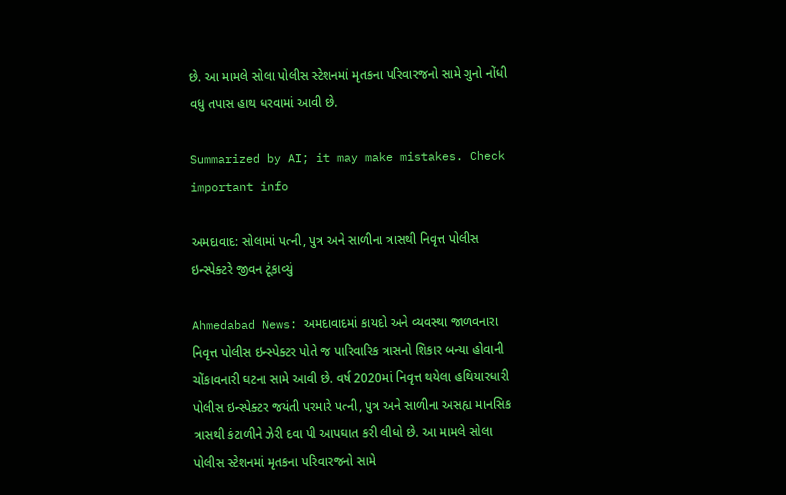છે. આ મામલે સોલા પોલીસ સ્ટેશનમાં મૃતકના પરિવારજનો સામે ગુનો નોંધી વધુ તપાસ હાથ ધરવામાં આવી છે.

Summarized by AI; it may make mistakes. Check important info

અમદાવાદ: સોલામાં પત્ની, પુત્ર અને સાળીના ત્રાસથી નિવૃત્ત પોલીસ ઇન્સ્પેક્ટરે જીવન ટૂંકાવ્યું

Ahmedabad News: અમદાવાદમાં કાયદો અને વ્યવસ્થા જાળવનારા નિવૃત્ત પોલીસ ઇન્સ્પેક્ટર પોતે જ પારિવારિક ત્રાસનો શિકાર બન્યા હોવાની ચોંકાવનારી ઘટના સામે આવી છે. વર્ષ 2020માં નિવૃત્ત થયેલા હથિયારધારી પોલીસ ઇન્સ્પેક્ટર જયંતી પરમારે પત્ની, પુત્ર અને સાળીના અસહ્ય માનસિક ત્રાસથી કંટાળીને ઝેરી દવા પી આપઘાત કરી લીધો છે. આ મામલે સોલા પોલીસ સ્ટેશનમાં મૃતકના પરિવારજનો સામે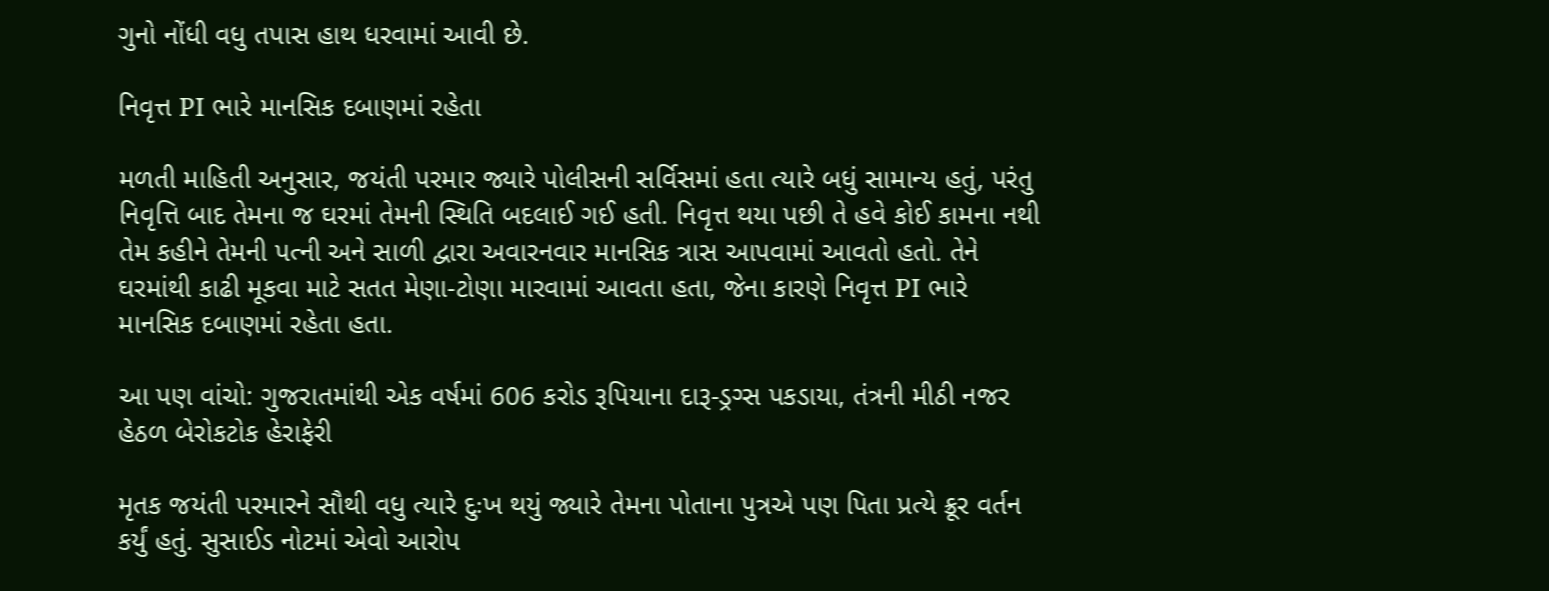ગુનો નોંધી વધુ તપાસ હાથ ધરવામાં આવી છે.

નિવૃત્ત PI ભારે માનસિક દબાણમાં રહેતા

મળતી માહિતી અનુસાર, જયંતી પરમાર જ્યારે પોલીસની સર્વિસમાં હતા ત્યારે બધું સામાન્ય હતું, પરંતુ નિવૃત્તિ બાદ તેમના જ ઘરમાં તેમની સ્થિતિ બદલાઈ ગઈ હતી. નિવૃત્ત થયા પછી તે હવે કોઈ કામના નથી તેમ કહીને તેમની પત્ની અને સાળી દ્વારા અવારનવાર માનસિક ત્રાસ આપવામાં આવતો હતો. તેને ઘરમાંથી કાઢી મૂકવા માટે સતત મેણા-ટોણા મારવામાં આવતા હતા, જેના કારણે નિવૃત્ત PI ભારે માનસિક દબાણમાં રહેતા હતા.

આ પણ વાંચો: ગુજરાતમાંથી એક વર્ષમાં 606 કરોડ રૂપિયાના દારૂ-ડ્રગ્સ પકડાયા, તંત્રની મીઠી નજર હેઠળ બેરોકટોક હેરાફેરી

મૃતક જયંતી પરમારને સૌથી વધુ ત્યારે દુઃખ થયું જ્યારે તેમના પોતાના પુત્રએ પણ પિતા પ્રત્યે ક્રૂર વર્તન કર્યું હતું. સુસાઈડ નોટમાં એવો આરોપ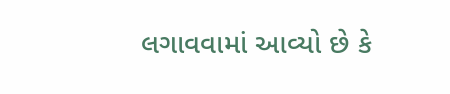લગાવવામાં આવ્યો છે કે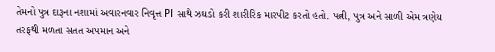તેમનો પુત્ર દારૂના નશામાં અવારનવાર નિવૃત્ત PI સાથે ઝઘડો કરી શારીરિક મારપીટ કરતો હતો. પત્ની, પુત્ર અને સાળી એમ ત્રણેય તરફથી મળતા સતત અપમાન અને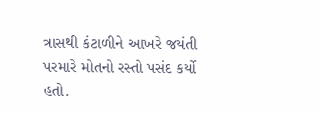ત્રાસથી કંટાળીને આખરે જયંતી પરમારે મોતનો રસ્તો પસંદ કર્યો હતો.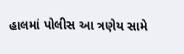હાલમાં પોલીસ આ ત્રણેય સામે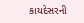કાયદેસરની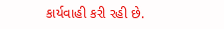કાર્યવાહી કરી રહી છે.